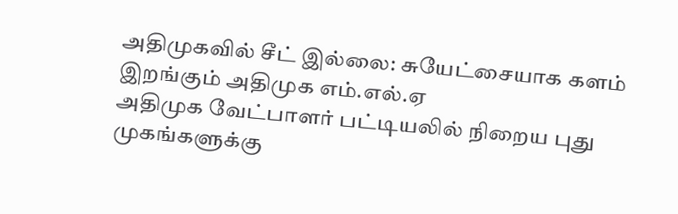அதிமுகவில் சீட் இல்லை: சுயேட்சையாக களம் இறங்கும் அதிமுக எம்.எல்.ஏ
அதிமுக வேட்பாளர் பட்டியலில் நிறைய புது முகங்களுக்கு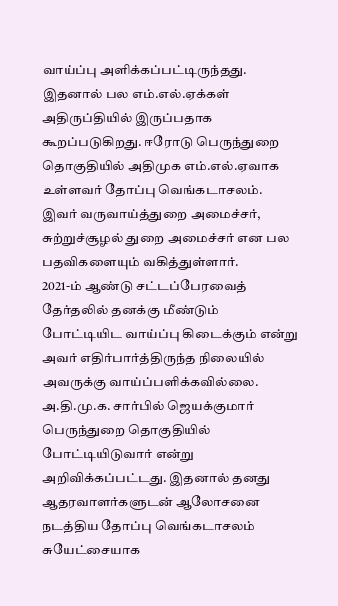வாய்ப்பு அளிக்கப்பட்டிருந்தது. இதனால் பல எம்.எல்.ஏக்கள் அதிருப்தியில் இருப்பதாக கூறப்படுகிறது. ஈரோடு பெருந்துறை தொகுதியில் அதிமுக எம்.எல்.ஏவாக உள்ளவர் தோப்பு வெங்கடாசலம். இவர் வருவாய்த்துறை அமைச்சர், சுற்றுச்சூழல் துறை அமைச்சர் என பல பதவிகளையும் வகித்துள்ளார்.
2021-ம் ஆண்டு சட்டப்பேரவைத் தேர்தலில் தனக்கு மீண்டும் போட்டியிட வாய்ப்பு கிடைக்கும் என்று அவர் எதிர்பார்த்திருந்த நிலையில் அவருக்கு வாய்ப்பளிக்கவில்லை. அ.தி.மு.க. சார்பில் ஜெயக்குமார் பெருந்துறை தொகுதியில் போட்டியிடுவார் என்று அறிவிக்கப்பட்டது. இதனால் தனது ஆதரவாளர்களுடன் ஆலோசனை நடத்திய தோப்பு வெங்கடாசலம் சுயேட்சையாக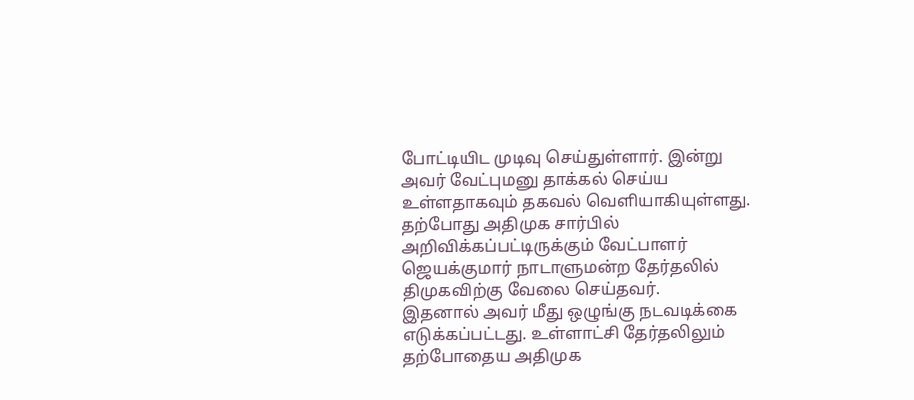போட்டியிட முடிவு செய்துள்ளார். இன்று அவர் வேட்புமனு தாக்கல் செய்ய உள்ளதாகவும் தகவல் வெளியாகியுள்ளது.
தற்போது அதிமுக சார்பில் அறிவிக்கப்பட்டிருக்கும் வேட்பாளர் ஜெயக்குமார் நாடாளுமன்ற தேர்தலில் திமுகவிற்கு வேலை செய்தவர்.
இதனால் அவர் மீது ஒழுங்கு நடவடிக்கை எடுக்கப்பட்டது. உள்ளாட்சி தேர்தலிலும் தற்போதைய அதிமுக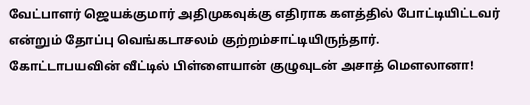வேட்பாளர் ஜெயக்குமார் அதிமுகவுக்கு எதிராக களத்தில் போட்டியிட்டவர் என்றும் தோப்பு வெங்கடாசலம் குற்றம்சாட்டியிருந்தார்.
கோட்டாபயவின் வீட்டில் பிள்ளையான் குழுவுடன் அசாத் மௌலானா!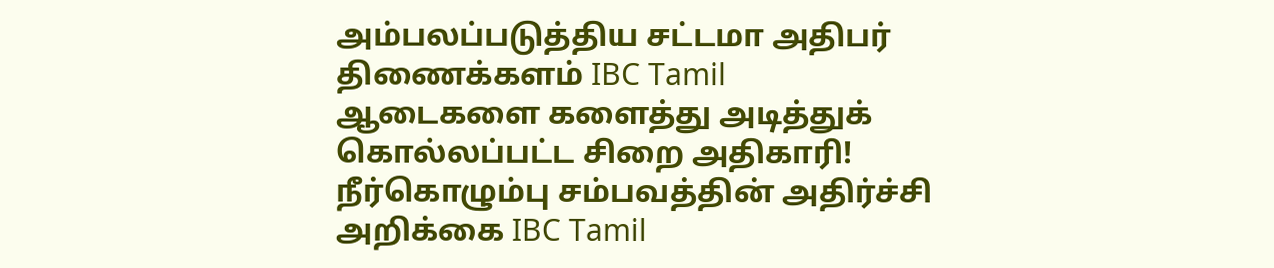அம்பலப்படுத்திய சட்டமா அதிபர் திணைக்களம் IBC Tamil
ஆடைகளை களைத்து அடித்துக் கொல்லப்பட்ட சிறை அதிகாரி! நீர்கொழும்பு சம்பவத்தின் அதிர்ச்சி அறிக்கை IBC Tamil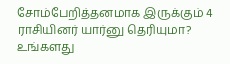சோம்பேறித்தனமாக இருக்கும் 4 ராசியினர் யார்னு தெரியுமா? உங்களது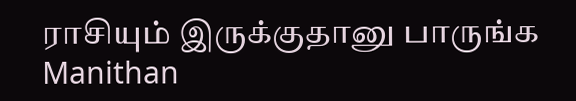ராசியும் இருக்குதானு பாருங்க Manithan